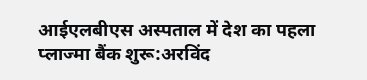आईएलबीएस अस्पताल में देश का पहला प्लाज्मा बैंक शुरू:अरविंद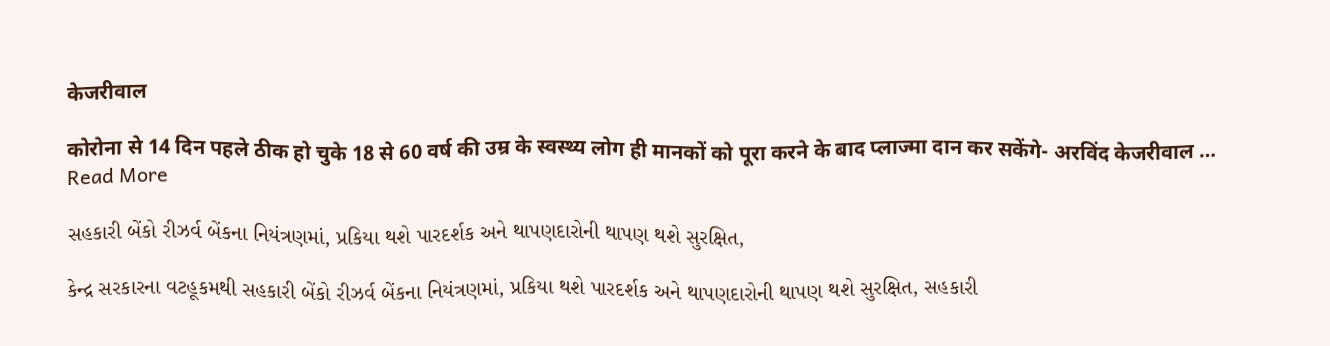केजरीवाल

कोरोना से 14 दिन पहले ठीक हो चुके 18 से 60 वर्ष की उम्र के स्वस्थ्य लोग ही मानकों को पूरा करने के बाद प्लाज्मा दान कर सकेंगे- अरविंद केजरीवाल … Read More

સહકારી બેંકો રીઝર્વ બેંકના નિયંત્રણમાં, પ્રકિયા થશે પારદર્શક અને થાપણદારોની થાપણ થશે સુરક્ષિત,

કેન્દ્ર સરકારના વટહૂકમથી સહકારી બેંકો રીઝર્વ બેંકના નિયંત્રણમાં, પ્રકિયા થશે પારદર્શક અને થાપણદારોની થાપણ થશે સુરક્ષિત, સહકારી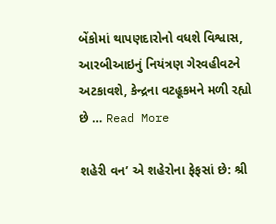બેંકોમાં થાપણદારોનો વધશે વિશ્વાસ, આરબીઆઇનું નિયંત્રણ ગેરવહીવટને અટકાવશે, કેન્દ્રના વટહૂકમને મળી રહ્યો છે … Read More

શહેરી વન’ એ શહેરોના ફેફસાં છે: શ્રી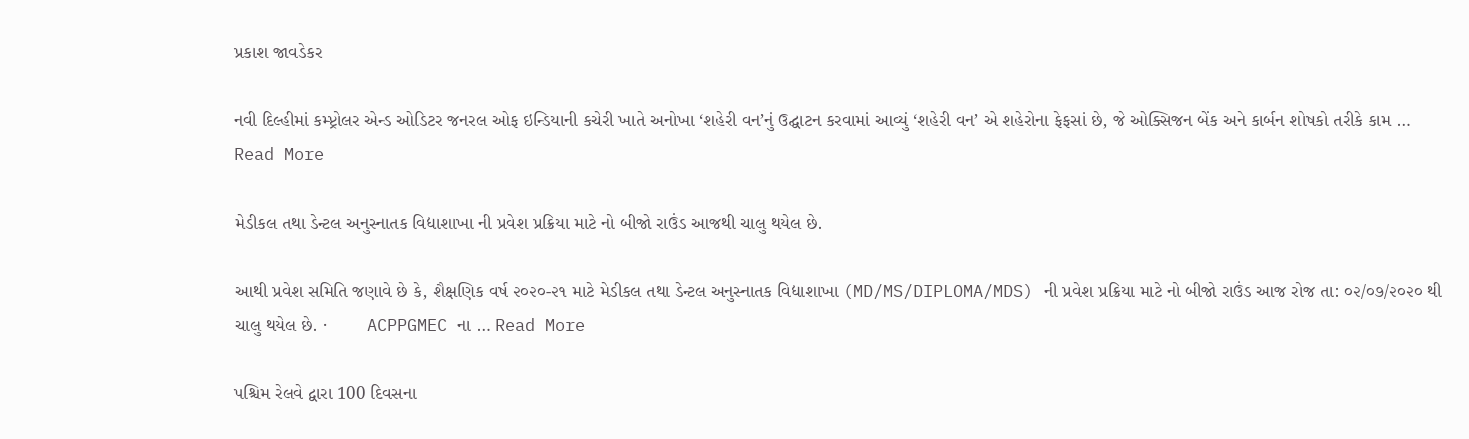પ્રકાશ જાવડેકર

નવી દિલ્હીમાં કમ્પ્ટ્રોલર એન્ડ ઓડિટર જનરલ ઓફ ઇન્ડિયાની કચેરી ખાતે અનોખા ‘શહેરી વન’નું ઉદ્ઘાટન કરવામાં આવ્યું ‘શહેરી વન’ એ શહેરોના ફેફસાં છે, જે ઓક્સિજન બેંક અને કાર્બન શોષકો તરીકે કામ … Read More

મેડીકલ તથા ડેન્ટલ અનુસ્નાતક વિદ્યાશાખા ની પ્રવેશ પ્રક્રિયા માટે નો બીજો રાઉંડ આજથી ચાલુ થયેલ છે.

આથી પ્રવેશ સમિતિ જણાવે છે કે, શૈક્ષણિક વર્ષ ૨૦૨૦-૨૧ માટે મેડીકલ તથા ડેન્ટલ અનુસ્નાતક વિદ્યાશાખા (MD/MS/DIPLOMA/MDS) ની પ્રવેશ પ્રક્રિયા માટે નો બીજો રાઉંડ આજ રોજ તા: ૦૨/૦૭/૨૦૨૦ થી ચાલુ થયેલ છે. ·        ACPPGMEC ના … Read More

પશ્ચિમ રેલવે દ્વારા 100 દિવસના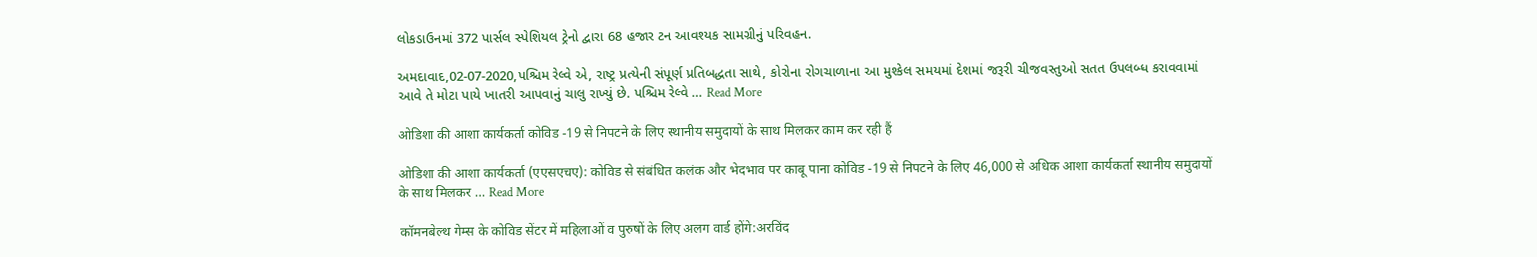લોકડાઉનમાં 372 પાર્સલ સ્પેશિયલ ટ્રેનો દ્વારા 68 હજાર ટન આવશ્યક સામગ્રીનું પરિવહન.

અમદાવાદ,02-07-2020,પશ્ચિમ રેલ્વે એ, રાષ્ટ્ર પ્રત્યેની સંપૂર્ણ પ્રતિબદ્ધતા સાથે, કોરોના રોગચાળાના આ મુશ્કેલ સમયમાં દેશમાં જરૂરી ચીજવસ્તુઓ સતત ઉપલબ્ધ કરાવવામાં આવે તે મોટા પાયે ખાતરી આપવાનું ચાલુ રાખ્યું છે. પશ્ચિમ રેલ્વે … Read More

ओडिशा की आशा कार्यकर्ता कोविड -19 से निपटने के लिए स्थानीय समुदायों के साथ मिलकर काम कर रही हैं

ओडिशा की आशा कार्यकर्ता (एएसएचए): कोविड से संबंधित कलंक और भेदभाव पर काबू पाना कोविड -19 से निपटने के लिए 46,000 से अधिक आशा कार्यकर्ता स्थानीय समुदायों के साथ मिलकर … Read More

कॉमनबेल्थ गेम्स के कोविड सेंटर में महिलाओं व पुरुषों के लिए अलग वार्ड होंगे:अरविंद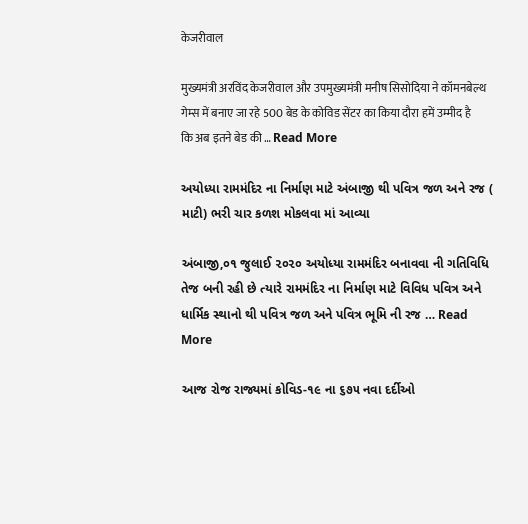केजरीवाल

मुख्यमंत्री अरविंद केजरीवाल और उपमुख्यमंत्री मनीष सिसोदिया ने कॉमनबेल्थ गेम्स में बनाए जा रहे 500 बेड के कोविड सेंटर का किया दौरा हमें उम्मीद है कि अब इतने बेड की … Read More

અયોધ્યા રામમંદિર ના નિર્માણ માટે અંબાજી થી પવિત્ર જળ અને રજ ( માટી) ભરી ચાર કળશ મોકલવા માં આવ્યા

અંબાજી,૦૧ જુલાઈ ૨૦૨૦ અયોધ્યા રામમંદિર બનાવવા ની ગતિવિધિ તેજ બની રહી છે ત્યારે રામમંદિર ના નિર્માણ માટે વિવિધ પવિત્ર અને ધાર્મિક સ્થાનો થી પવિત્ર જળ અને પવિત્ર ભૂમિ ની રજ … Read More

આજ રોજ રાજ્યમાં કોવિડ-૧૯ ના ૬૭૫ નવા દર્દીઓ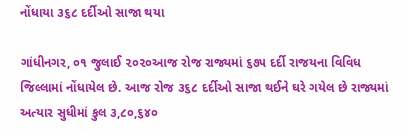નોંધાયા ૩૬૮ દર્દીઓ સાજા થયા

ગાંધીનગર, ૦૧ જુલાઈ ૨૦૨૦આજ રોજ રાજ્યમાં ૬૭૫ દર્દી રાજયના વિવિધ જિલ્લામાં નોંધાયેલ છે. આજ રોજ ૩૬૮ દર્દીઓ સાજા થઈને ઘરે ગયેલ છે રાજ્યમાં અત્યાર સુધીમાં કુલ ૩,૮૦,૬૪૦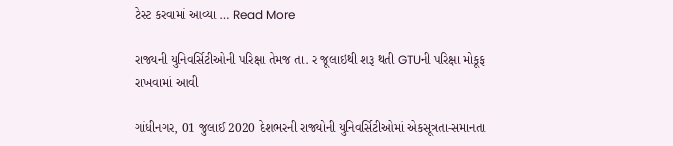ટેસ્ટ કરવામાં આવ્યા … Read More

રાજ્યની યુનિવર્સિટીઓની પરિક્ષા તેમજ તા. ર જૂલાઇથી શરૂ થતી GTUની પરિક્ષા મોકૂફ રાખવામાં આવી

ગાંધીનગર, 01 જુલાઈ 2020 દેશભરની રાજ્યોની યુનિવર્સિટીઓમાં એકસૂત્રતા-સમાનતા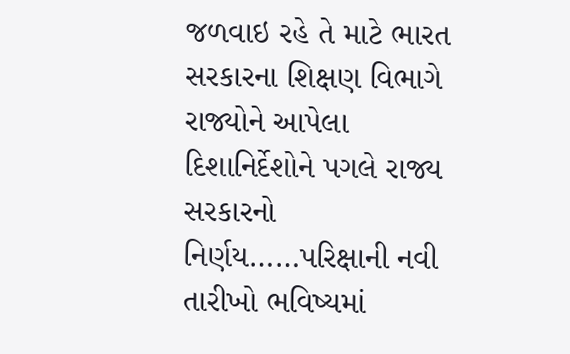જળવાઇ રહે તે માટે ભારત સરકારના શિક્ષણ વિભાગે રાજ્યોને આપેલા દિશાનિર્દેશોને પગલે રાજ્ય સરકારનો નિર્ણય……પરિક્ષાની નવી તારીખો ભવિષ્યમાં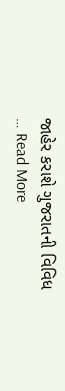જાહેર કરાશે ગુજરાતની વિવિધ … Read More